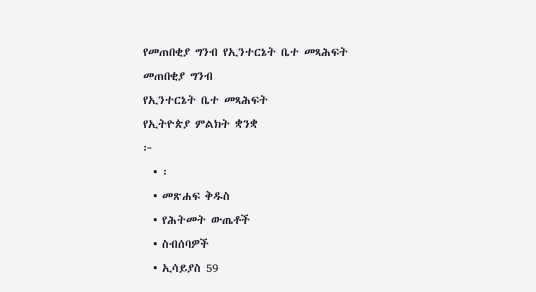የመጠበቂያ ግንብ የኢንተርኔት ቤተ መጻሕፍት
መጠበቂያ ግንብ
የኢንተርኔት ቤተ መጻሕፍት
የኢትዮጵያ ምልክት ቋንቋ
፦
  • ፡
  • መጽሐፍ ቅዱስ
  • የሕትመት ውጤቶች
  • ስብሰባዎች
  • ኢሳይያስ 59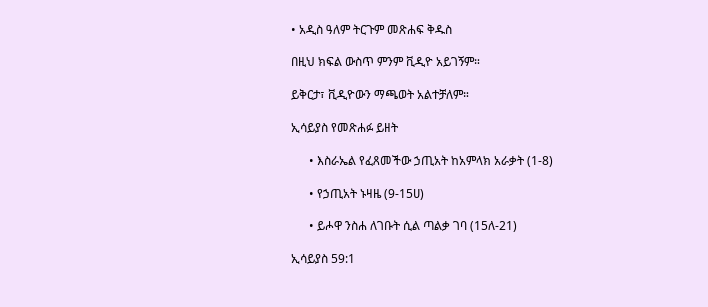• አዲስ ዓለም ትርጉም መጽሐፍ ቅዱስ

በዚህ ክፍል ውስጥ ምንም ቪዲዮ አይገኝም።

ይቅርታ፣ ቪዲዮውን ማጫወት አልተቻለም።

ኢሳይያስ የመጽሐፉ ይዘት

      • እስራኤል የፈጸመችው ኃጢአት ከአምላክ አራቃት (1-8)

      • የኃጢአት ኑዛዜ (9-15ሀ)

      • ይሖዋ ንስሐ ለገቡት ሲል ጣልቃ ገባ (15ለ-21)

ኢሳይያስ 59:1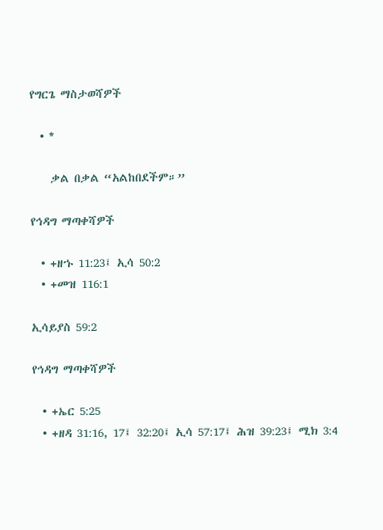የግርጌ ማስታወሻዎች

  • *

    ቃል በቃል “አልከበደችም።”

የኅዳግ ማጣቀሻዎች

  • +ዘኁ 11:23፤ ኢሳ 50:2
  • +መዝ 116:1

ኢሳይያስ 59:2

የኅዳግ ማጣቀሻዎች

  • +ኤር 5:25
  • +ዘዳ 31:16, 17፤ 32:20፤ ኢሳ 57:17፤ ሕዝ 39:23፤ ሚክ 3:4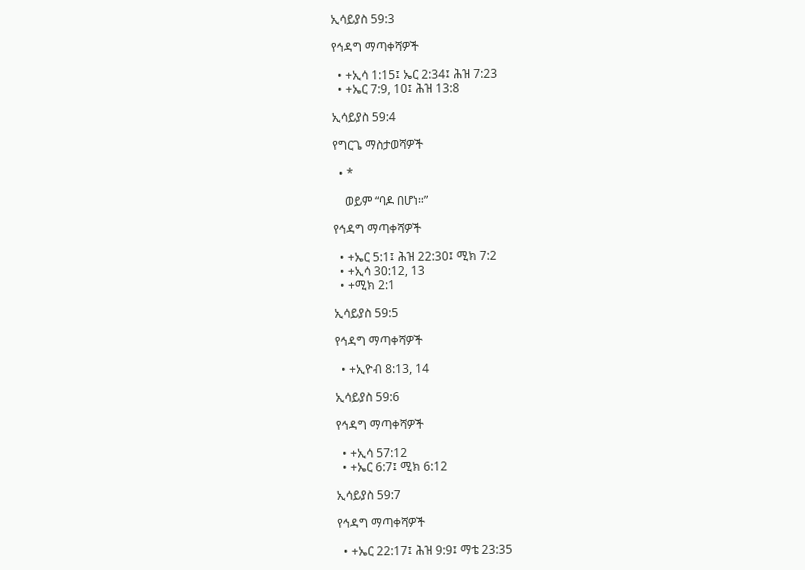ኢሳይያስ 59:3

የኅዳግ ማጣቀሻዎች

  • +ኢሳ 1:15፤ ኤር 2:34፤ ሕዝ 7:23
  • +ኤር 7:9, 10፤ ሕዝ 13:8

ኢሳይያስ 59:4

የግርጌ ማስታወሻዎች

  • *

    ወይም “ባዶ በሆነ።”

የኅዳግ ማጣቀሻዎች

  • +ኤር 5:1፤ ሕዝ 22:30፤ ሚክ 7:2
  • +ኢሳ 30:12, 13
  • +ሚክ 2:1

ኢሳይያስ 59:5

የኅዳግ ማጣቀሻዎች

  • +ኢዮብ 8:13, 14

ኢሳይያስ 59:6

የኅዳግ ማጣቀሻዎች

  • +ኢሳ 57:12
  • +ኤር 6:7፤ ሚክ 6:12

ኢሳይያስ 59:7

የኅዳግ ማጣቀሻዎች

  • +ኤር 22:17፤ ሕዝ 9:9፤ ማቴ 23:35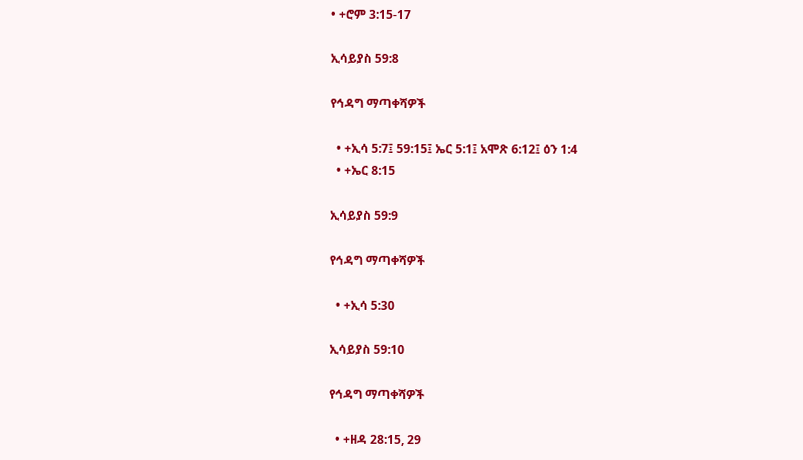• +ሮም 3:15-17

ኢሳይያስ 59:8

የኅዳግ ማጣቀሻዎች

  • +ኢሳ 5:7፤ 59:15፤ ኤር 5:1፤ አሞጽ 6:12፤ ዕን 1:4
  • +ኤር 8:15

ኢሳይያስ 59:9

የኅዳግ ማጣቀሻዎች

  • +ኢሳ 5:30

ኢሳይያስ 59:10

የኅዳግ ማጣቀሻዎች

  • +ዘዳ 28:15, 29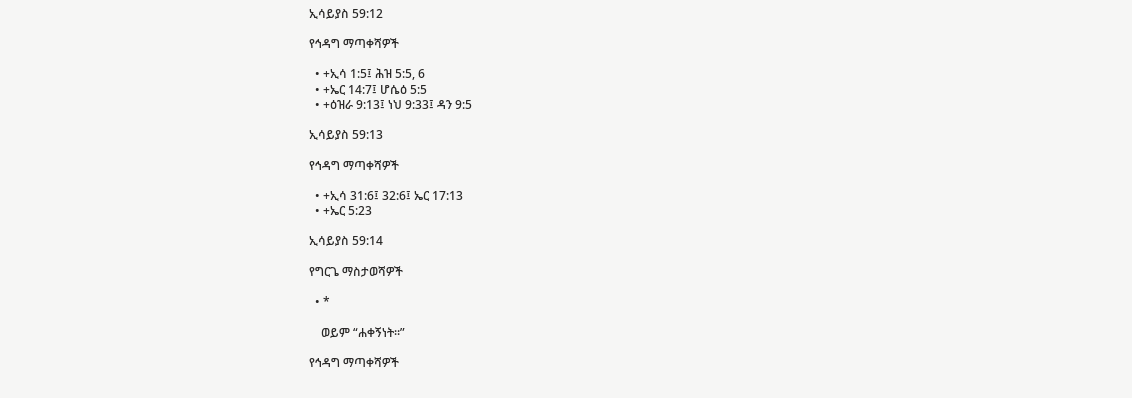ኢሳይያስ 59:12

የኅዳግ ማጣቀሻዎች

  • +ኢሳ 1:5፤ ሕዝ 5:5, 6
  • +ኤር 14:7፤ ሆሴዕ 5:5
  • +ዕዝራ 9:13፤ ነህ 9:33፤ ዳን 9:5

ኢሳይያስ 59:13

የኅዳግ ማጣቀሻዎች

  • +ኢሳ 31:6፤ 32:6፤ ኤር 17:13
  • +ኤር 5:23

ኢሳይያስ 59:14

የግርጌ ማስታወሻዎች

  • *

    ወይም “ሐቀኝነት።”

የኅዳግ ማጣቀሻዎች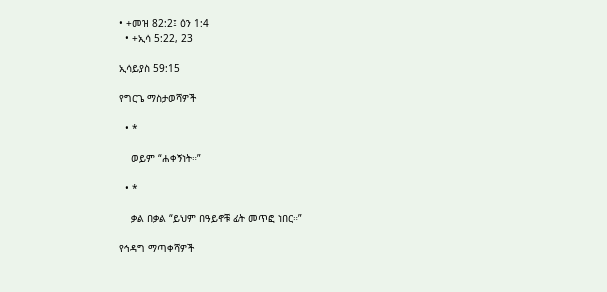• +መዝ 82:2፤ ዕን 1:4
  • +ኢሳ 5:22, 23

ኢሳይያስ 59:15

የግርጌ ማስታወሻዎች

  • *

    ወይም “ሐቀኝነት።”

  • *

    ቃል በቃል “ይህም በዓይኖቹ ፊት መጥፎ ነበር።”

የኅዳግ ማጣቀሻዎች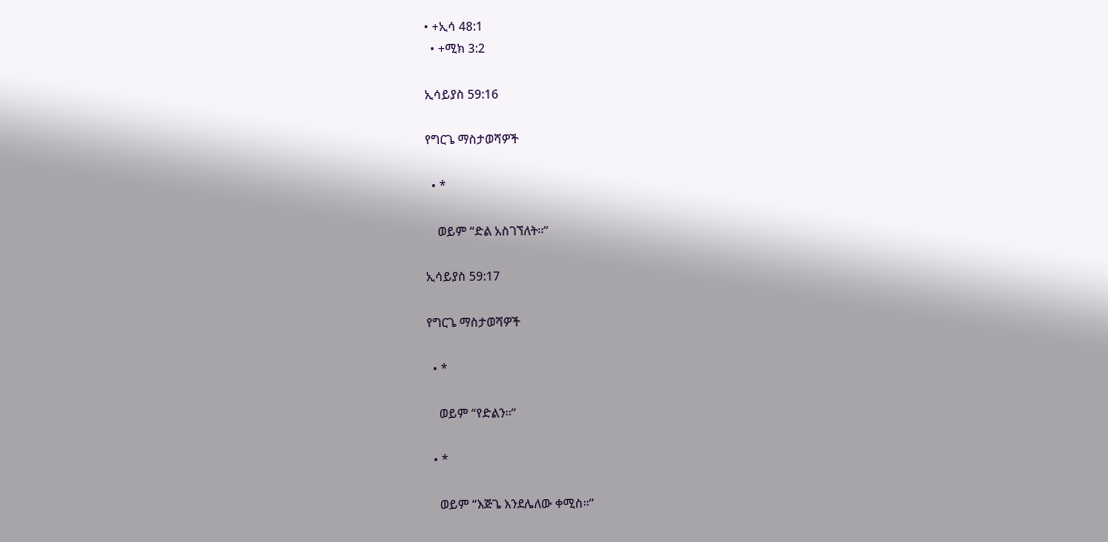• +ኢሳ 48:1
  • +ሚክ 3:2

ኢሳይያስ 59:16

የግርጌ ማስታወሻዎች

  • *

    ወይም “ድል አስገኘለት።”

ኢሳይያስ 59:17

የግርጌ ማስታወሻዎች

  • *

    ወይም “የድልን።”

  • *

    ወይም “እጅጌ እንደሌለው ቀሚስ።”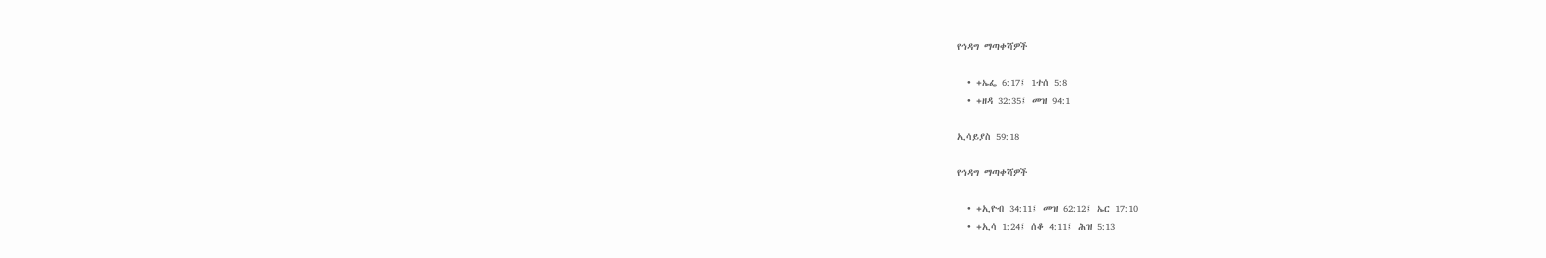የኅዳግ ማጣቀሻዎች

  • +ኤፌ 6:17፤ 1ተሰ 5:8
  • +ዘዳ 32:35፤ መዝ 94:1

ኢሳይያስ 59:18

የኅዳግ ማጣቀሻዎች

  • +ኢዮብ 34:11፤ መዝ 62:12፤ ኤር 17:10
  • +ኢሳ 1:24፤ ሰቆ 4:11፤ ሕዝ 5:13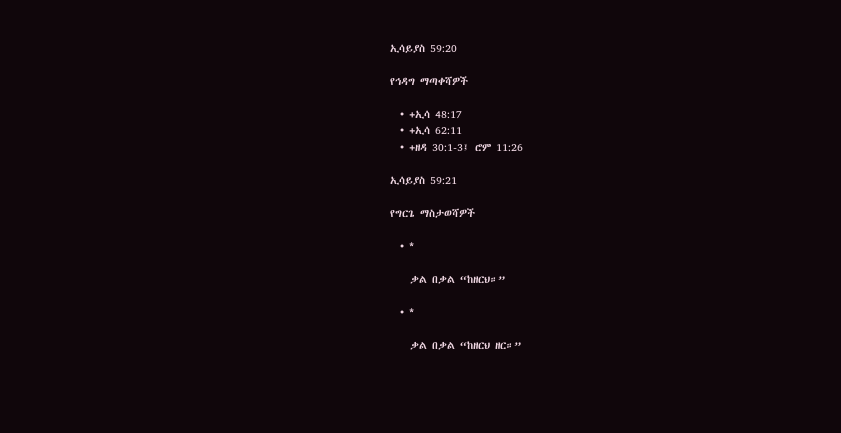ኢሳይያስ 59:20

የኅዳግ ማጣቀሻዎች

  • +ኢሳ 48:17
  • +ኢሳ 62:11
  • +ዘዳ 30:1-3፤ ሮም 11:26

ኢሳይያስ 59:21

የግርጌ ማስታወሻዎች

  • *

    ቃል በቃል “ከዘርህ።”

  • *

    ቃል በቃል “ከዘርህ ዘር።”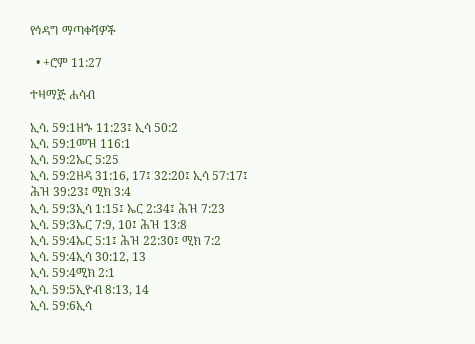የኅዳግ ማጣቀሻዎች

  • +ሮም 11:27

ተዛማጅ ሐሳብ

ኢሳ. 59:1ዘኁ 11:23፤ ኢሳ 50:2
ኢሳ. 59:1መዝ 116:1
ኢሳ. 59:2ኤር 5:25
ኢሳ. 59:2ዘዳ 31:16, 17፤ 32:20፤ ኢሳ 57:17፤ ሕዝ 39:23፤ ሚክ 3:4
ኢሳ. 59:3ኢሳ 1:15፤ ኤር 2:34፤ ሕዝ 7:23
ኢሳ. 59:3ኤር 7:9, 10፤ ሕዝ 13:8
ኢሳ. 59:4ኤር 5:1፤ ሕዝ 22:30፤ ሚክ 7:2
ኢሳ. 59:4ኢሳ 30:12, 13
ኢሳ. 59:4ሚክ 2:1
ኢሳ. 59:5ኢዮብ 8:13, 14
ኢሳ. 59:6ኢሳ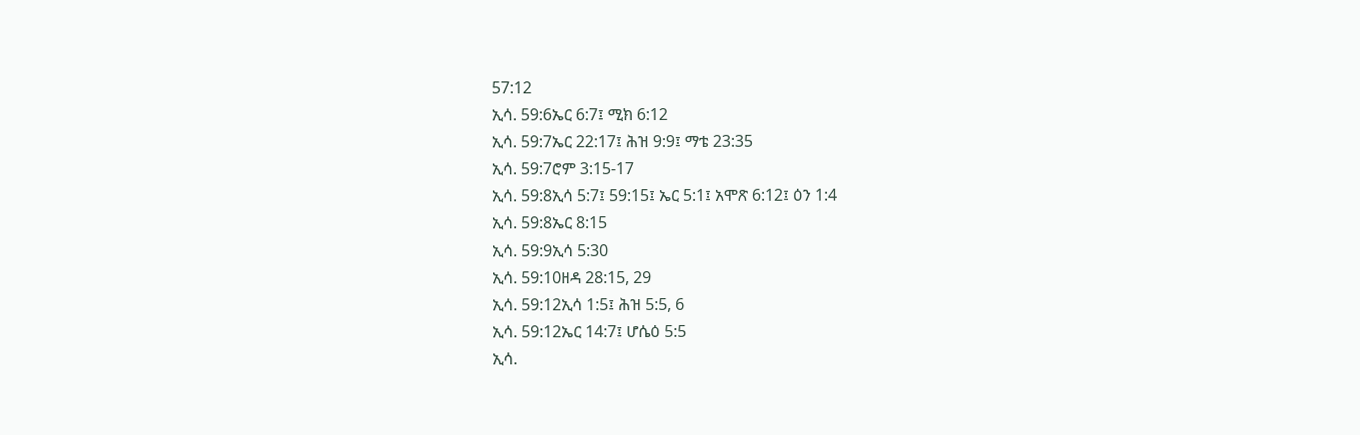57:12
ኢሳ. 59:6ኤር 6:7፤ ሚክ 6:12
ኢሳ. 59:7ኤር 22:17፤ ሕዝ 9:9፤ ማቴ 23:35
ኢሳ. 59:7ሮም 3:15-17
ኢሳ. 59:8ኢሳ 5:7፤ 59:15፤ ኤር 5:1፤ አሞጽ 6:12፤ ዕን 1:4
ኢሳ. 59:8ኤር 8:15
ኢሳ. 59:9ኢሳ 5:30
ኢሳ. 59:10ዘዳ 28:15, 29
ኢሳ. 59:12ኢሳ 1:5፤ ሕዝ 5:5, 6
ኢሳ. 59:12ኤር 14:7፤ ሆሴዕ 5:5
ኢሳ.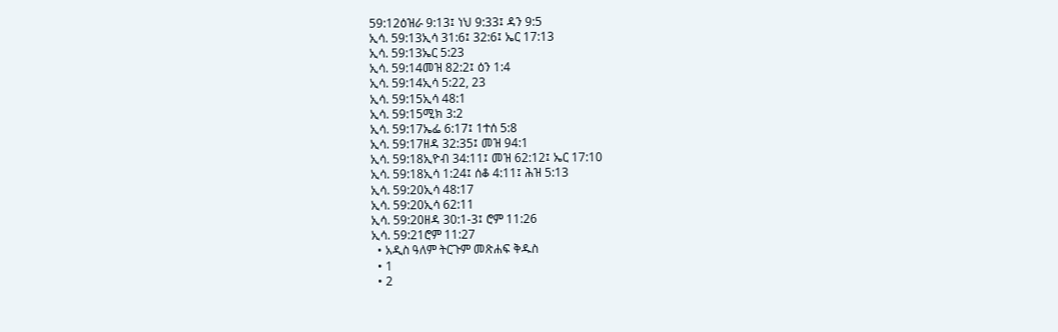59:12ዕዝራ 9:13፤ ነህ 9:33፤ ዳን 9:5
ኢሳ. 59:13ኢሳ 31:6፤ 32:6፤ ኤር 17:13
ኢሳ. 59:13ኤር 5:23
ኢሳ. 59:14መዝ 82:2፤ ዕን 1:4
ኢሳ. 59:14ኢሳ 5:22, 23
ኢሳ. 59:15ኢሳ 48:1
ኢሳ. 59:15ሚክ 3:2
ኢሳ. 59:17ኤፌ 6:17፤ 1ተሰ 5:8
ኢሳ. 59:17ዘዳ 32:35፤ መዝ 94:1
ኢሳ. 59:18ኢዮብ 34:11፤ መዝ 62:12፤ ኤር 17:10
ኢሳ. 59:18ኢሳ 1:24፤ ሰቆ 4:11፤ ሕዝ 5:13
ኢሳ. 59:20ኢሳ 48:17
ኢሳ. 59:20ኢሳ 62:11
ኢሳ. 59:20ዘዳ 30:1-3፤ ሮም 11:26
ኢሳ. 59:21ሮም 11:27
  • አዲስ ዓለም ትርጉም መጽሐፍ ቅዱስ
  • 1
  • 2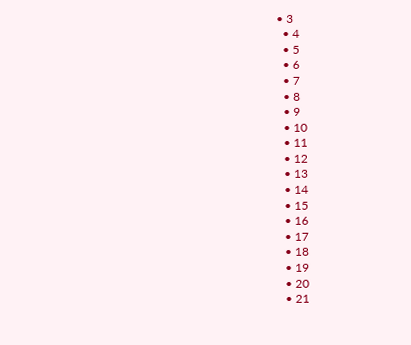• 3
  • 4
  • 5
  • 6
  • 7
  • 8
  • 9
  • 10
  • 11
  • 12
  • 13
  • 14
  • 15
  • 16
  • 17
  • 18
  • 19
  • 20
  • 21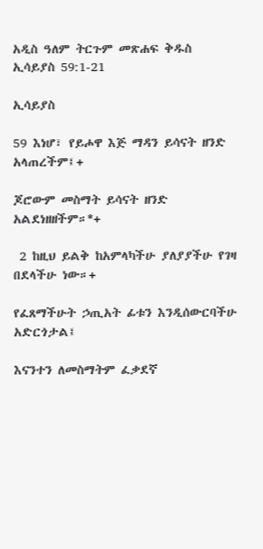አዲስ ዓለም ትርጉም መጽሐፍ ቅዱስ
ኢሳይያስ 59:1-21

ኢሳይያስ

59 እነሆ፣ የይሖዋ እጅ ማዳን ይሳናት ዘንድ አላጠረችም፤+

ጆሮውም መስማት ይሳናት ዘንድ አልደነዘዘችም።*+

 2 ከዚህ ይልቅ ከአምላካችሁ ያለያያችሁ የገዛ በደላችሁ ነው።+

የፈጸማችሁት ኃጢአት ፊቱን እንዲሰውርባችሁ አድርጎታል፤

እናንተን ለመስማትም ፈቃደኛ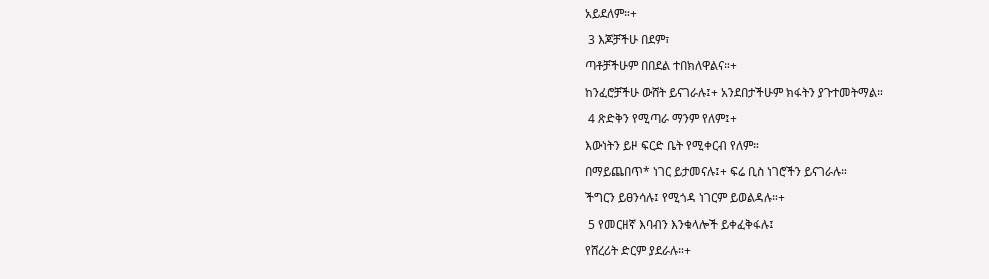አይደለም።+

 3 እጆቻችሁ በደም፣

ጣቶቻችሁም በበደል ተበክለዋልና።+

ከንፈሮቻችሁ ውሸት ይናገራሉ፤+ አንደበታችሁም ክፋትን ያጉተመትማል።

 4 ጽድቅን የሚጣራ ማንም የለም፤+

እውነትን ይዞ ፍርድ ቤት የሚቀርብ የለም።

በማይጨበጥ* ነገር ይታመናሉ፤+ ፍሬ ቢስ ነገሮችን ይናገራሉ።

ችግርን ይፀንሳሉ፤ የሚጎዳ ነገርም ይወልዳሉ።+

 5 የመርዘኛ እባብን እንቁላሎች ይቀፈቅፋሉ፤

የሸረሪት ድርም ያደራሉ።+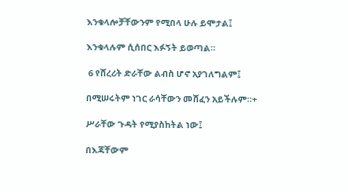እንቁላሎቻቸውንም የሚበላ ሁሉ ይሞታል፤

እንቁላሉም ሲሰበር እፉኝት ይወጣል።

 6 የሸረሪት ድራቸው ልብስ ሆኖ አያገለግልም፤

በሚሠሩትም ነገር ራሳቸውን መሸፈን አይችሉም።+

ሥራቸው ጉዳት የሚያስከትል ነው፤

በእጃቸውም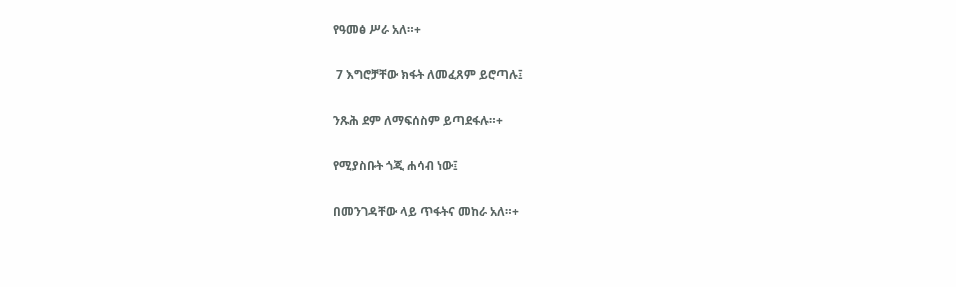የዓመፅ ሥራ አለ።+

 7 እግሮቻቸው ክፋት ለመፈጸም ይሮጣሉ፤

ንጹሕ ደም ለማፍሰስም ይጣደፋሉ።+

የሚያስቡት ጎጂ ሐሳብ ነው፤

በመንገዳቸው ላይ ጥፋትና መከራ አለ።+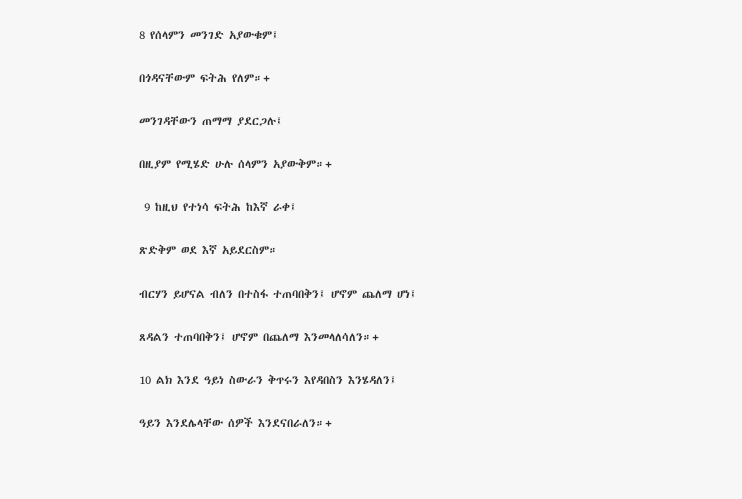8 የሰላምን መንገድ አያውቁም፤

በጎዳናቸውም ፍትሕ የለም።+

መንገዳቸውን ጠማማ ያደርጋሉ፤

በዚያም የሚሄድ ሁሉ ሰላምን አያውቅም።+

 9 ከዚህ የተነሳ ፍትሕ ከእኛ ራቀ፤

ጽድቅም ወደ እኛ አይደርስም።

ብርሃን ይሆናል ብለን በተስፋ ተጠባበቅን፤ ሆኖም ጨለማ ሆነ፤

ጸዳልን ተጠባበቅን፤ ሆኖም በጨለማ እንመላለሳለን።+

10 ልክ እንደ ዓይነ ስውራን ቅጥሩን እየዳበስን እንሄዳለን፤

ዓይን እንደሌላቸው ሰዎች እንደናበራለን።+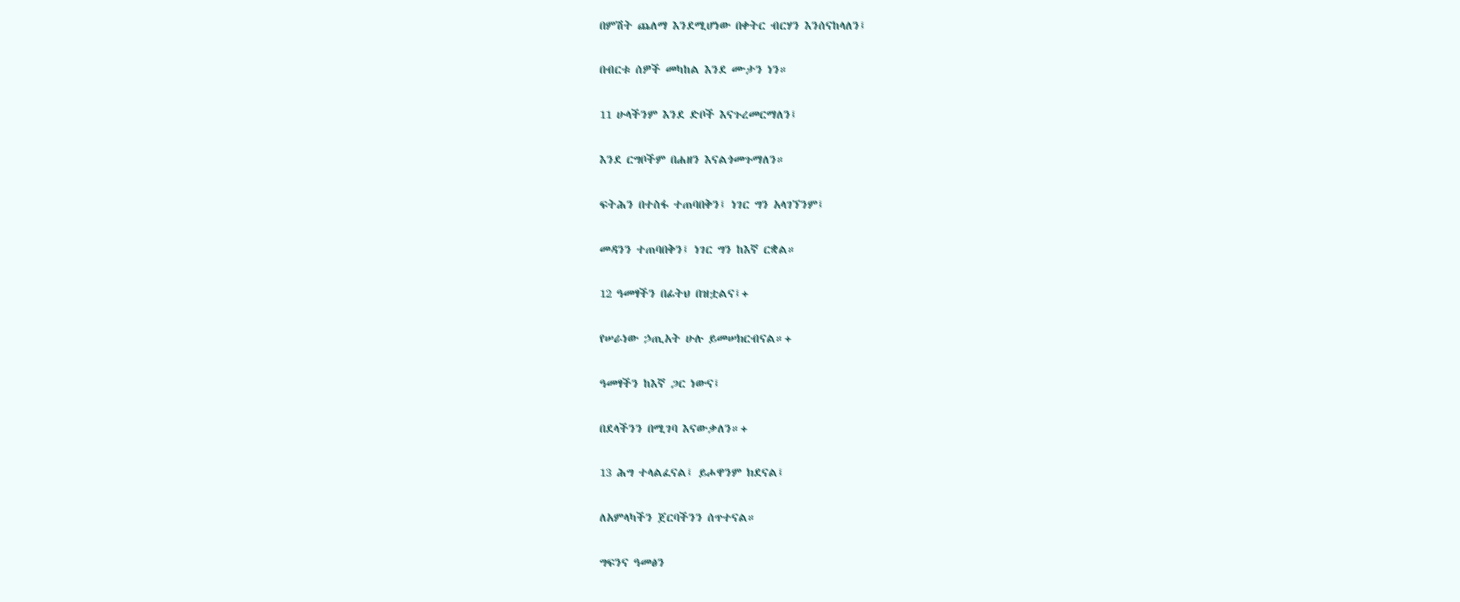በምሽት ጨለማ እንደሚሆነው በቀትር ብርሃን እንሰናከላለን፤

በብርቱ ሰዎች መካከል እንደ ሙታን ነን።

11 ሁላችንም እንደ ድቦች እናጉረመርማለን፤

እንደ ርግቦችም በሐዘን እናልጎመጉማለን።

ፍትሕን በተስፋ ተጠባበቅን፤ ነገር ግን አላገኘንም፤

መዳንን ተጠባበቅን፤ ነገር ግን ከእኛ ርቋል።

12 ዓመፃችን በፊትህ በዝቷልና፤+

የሠራነው ኃጢአት ሁሉ ይመሠክርብናል።+

ዓመፃችን ከእኛ ጋር ነውና፤

በደላችንን በሚገባ እናውቃለን።+

13 ሕግ ተላልፈናል፤ ይሖዋንም ክደናል፤

ለአምላካችን ጀርባችንን ሰጥተናል።

ግፍንና ዓመፅን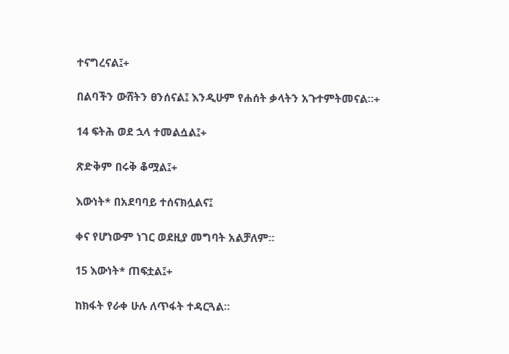ተናግረናል፤+

በልባችን ውሸትን ፀንሰናል፤ እንዲሁም የሐሰት ቃላትን አጉተምትመናል።+

14 ፍትሕ ወደ ኋላ ተመልሷል፤+

ጽድቅም በሩቅ ቆሟል፤+

እውነት* በአደባባይ ተሰናክሏልና፤

ቀና የሆነውም ነገር ወደዚያ መግባት አልቻለም።

15 እውነት* ጠፍቷል፤+

ከክፋት የራቀ ሁሉ ለጥፋት ተዳርጓል።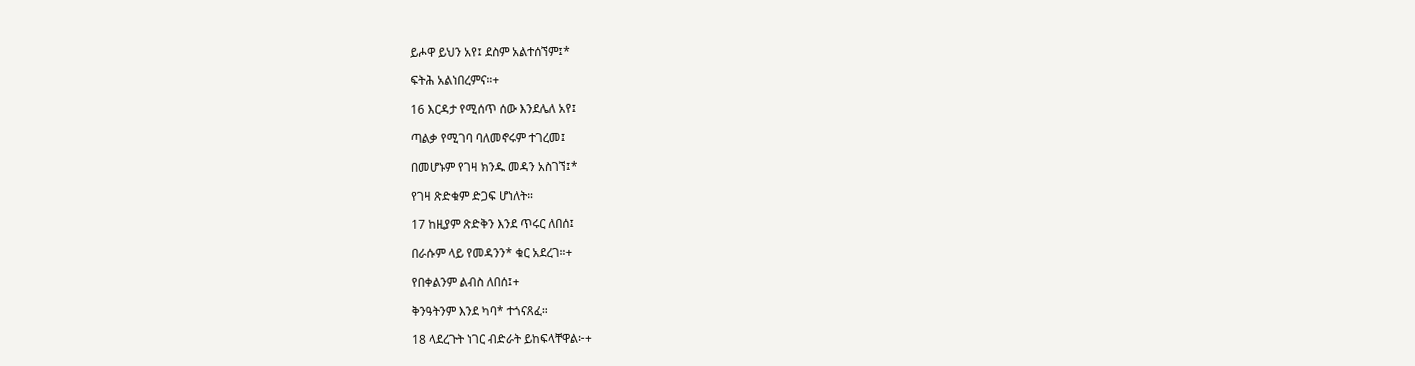ይሖዋ ይህን አየ፤ ደስም አልተሰኘም፤*

ፍትሕ አልነበረምና።+

16 እርዳታ የሚሰጥ ሰው እንደሌለ አየ፤

ጣልቃ የሚገባ ባለመኖሩም ተገረመ፤

በመሆኑም የገዛ ክንዱ መዳን አስገኘ፤*

የገዛ ጽድቁም ድጋፍ ሆነለት።

17 ከዚያም ጽድቅን እንደ ጥሩር ለበሰ፤

በራሱም ላይ የመዳንን* ቁር አደረገ።+

የበቀልንም ልብስ ለበሰ፤+

ቅንዓትንም እንደ ካባ* ተጎናጸፈ።

18 ላደረጉት ነገር ብድራት ይከፍላቸዋል፦+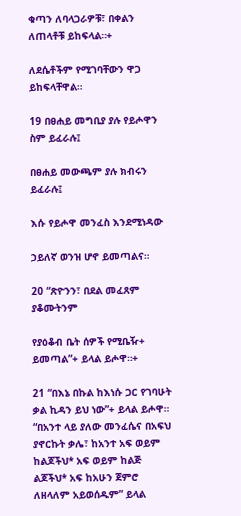ቁጣን ለባላጋራዎቹ፣ በቀልን ለጠላቶቹ ይከፍላል።+

ለደሴቶችም የሚገባቸውን ዋጋ ይከፍላቸዋል።

19 በፀሐይ መግቢያ ያሉ የይሖዋን ስም ይፈራሉ፤

በፀሐይ መውጫም ያሉ ክብሩን ይፈራሉ፤

እሱ የይሖዋ መንፈስ እንደሚነዳው

ኃይለኛ ወንዝ ሆኖ ይመጣልና።

20 “ጽዮንን፣ በደል መፈጸም ያቆሙትንም

የያዕቆብ ቤት ሰዎች የሚቤዥ+ ይመጣል”+ ይላል ይሖዋ።+

21 “በእኔ በኩል ከእነሱ ጋር የገባሁት ቃል ኪዳን ይህ ነው”+ ይላል ይሖዋ። “በአንተ ላይ ያለው መንፈሴና በአፍህ ያኖርኩት ቃሌ፣ ከአንተ አፍ ወይም ከልጆችህ* አፍ ወይም ከልጅ ልጆችህ* አፍ ከአሁን ጀምሮ ለዘላለም አይወሰዱም” ይላል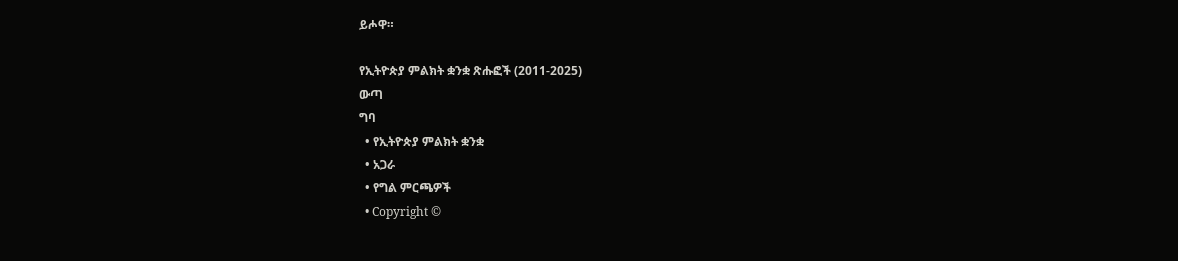ይሖዋ።

የኢትዮጵያ ምልክት ቋንቋ ጽሑፎች (2011-2025)
ውጣ
ግባ
  • የኢትዮጵያ ምልክት ቋንቋ
  • አጋራ
  • የግል ምርጫዎች
  • Copyright ©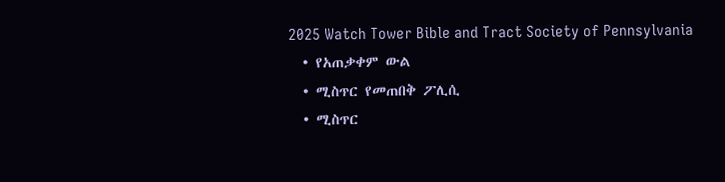2025 Watch Tower Bible and Tract Society of Pennsylvania
  • የአጠቃቀም ውል
  • ሚስጥር የመጠበቅ ፖሊሲ
  • ሚስጥር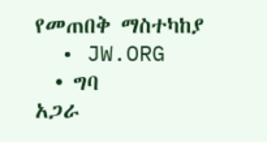የመጠበቅ ማስተካከያ
  • JW.ORG
  • ግባ
አጋራ